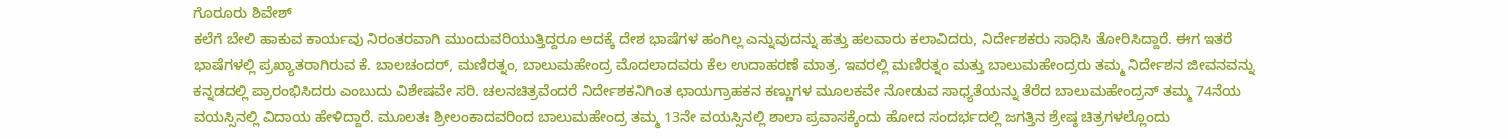ಗೊರೂರು ಶಿವೇಶ್
ಕಲೆಗೆ ಬೇಲಿ ಹಾಕುವ ಕಾರ್ಯವು ನಿರಂತರವಾಗಿ ಮುಂದುವರಿಯುತ್ತಿದ್ದರೂ ಅದಕ್ಕೆ ದೇಶ ಭಾಷೆಗಳ ಹಂಗಿಲ್ಲ ಎನ್ನುವುದನ್ನು ಹತ್ತು ಹಲವಾರು ಕಲಾವಿದರು, ನಿರ್ದೇಶಕರು ಸಾಧಿಸಿ ತೋರಿಸಿದ್ದಾರೆ. ಈಗ ಇತರೆ ಭಾಷೆಗಳಲ್ಲಿ ಪ್ರಖ್ಯಾತರಾಗಿರುವ ಕೆ. ಬಾಲಚಂದರ್, ಮಣಿರತ್ನಂ, ಬಾಲುಮಹೇಂದ್ರ ಮೊದಲಾದವರು ಕೆಲ ಉದಾಹರಣೆ ಮಾತ್ರ. ಇವರಲ್ಲಿ ಮಣಿರತ್ನಂ ಮತ್ತು ಬಾಲುಮಹೇಂದ್ರರು ತಮ್ಮ ನಿರ್ದೇಶನ ಜೀವನವನ್ನು ಕನ್ನಡದಲ್ಲಿ ಪ್ರಾರಂಭಿಸಿದರು ಎಂಬುದು ವಿಶೇಷವೇ ಸರಿ. ಚಲನಚಿತ್ರವೆಂದರೆ ನಿರ್ದೇಶಕನಿಗಿಂತ ಛಾಯಗ್ರಾಹಕನ ಕಣ್ಣುಗಳ ಮೂಲಕವೇ ನೋಡುವ ಸಾಧ್ಯತೆಯನ್ನು ತೆರೆದ ಬಾಲುಮಹೇಂದ್ರನ್ ತಮ್ಮ 74ನೆಯ ವಯಸ್ಸಿನಲ್ಲಿ ವಿದಾಯ ಹೇಳಿದ್ದಾರೆ. ಮೂಲತಃ ಶ್ರೀಲಂಕಾದವರಿಂದ ಬಾಲುಮಹೇಂದ್ರ ತಮ್ಮ 13ನೇ ವಯಸ್ಸಿನಲ್ಲಿ ಶಾಲಾ ಪ್ರವಾಸಕ್ಕೆಂದು ಹೋದ ಸಂದರ್ಭದಲ್ಲಿ ಜಗತ್ತಿನ ಶ್ರೇಷ್ಠ ಚಿತ್ರಗಳಲ್ಲೊಂದು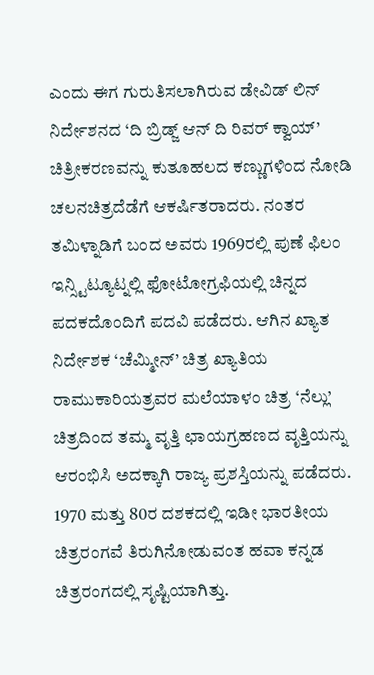ಎಂದು ಈಗ ಗುರುತಿಸಲಾಗಿರುವ ಡೇವಿಡ್ ಲಿನ್ ನಿರ್ದೇಶನದ ‘ದಿ ಬ್ರಿಡ್ಜ್ ಆನ್ ದಿ ರಿವರ್ ಕ್ವಾಯ್’ ಚಿತ್ರೀಕರಣವನ್ನು ಕುತೂಹಲದ ಕಣ್ಣುಗಳಿಂದ ನೋಡಿ ಚಲನಚಿತ್ರದೆಡೆಗೆ ಆಕರ್ಷಿತರಾದರು. ನಂತರ ತಮಿಳ್ನಾಡಿಗೆ ಬಂದ ಅವರು 1969ರಲ್ಲಿ ಪುಣೆ ಫಿಲಂ ಇನ್ಸ್ಟಿಟ್ಯೂಟ್ನಲ್ಲಿ ಫೋಟೋಗ್ರಫಿಯಲ್ಲಿ ಚಿನ್ನದ ಪದಕದೊಂದಿಗೆ ಪದವಿ ಪಡೆದರು. ಆಗಿನ ಖ್ಯಾತ ನಿರ್ದೇಶಕ ‘ಚೆಮ್ಮೀನ್’ ಚಿತ್ರ ಖ್ಯಾತಿಯ ರಾಮುಕಾರಿಯತ್ರವರ ಮಲೆಯಾಳಂ ಚಿತ್ರ ‘ನೆಲ್ಲು’ ಚಿತ್ರದಿಂದ ತಮ್ಮ ವೃತ್ತಿ ಛಾಯಗ್ರಹಣದ ವೃತ್ತಿಯನ್ನು ಆರಂಭಿಸಿ ಅದಕ್ಕಾಗಿ ರಾಜ್ಯ ಪ್ರಶಸ್ತಿಯನ್ನು ಪಡೆದರು. 1970 ಮತ್ತು 80ರ ದಶಕದಲ್ಲಿ ಇಡೀ ಭಾರತೀಯ ಚಿತ್ರರಂಗವೆ ತಿರುಗಿನೋಡುವಂತ ಹವಾ ಕನ್ನಡ ಚಿತ್ರರಂಗದಲ್ಲಿ ಸೃಷ್ಟಿಯಾಗಿತ್ತು.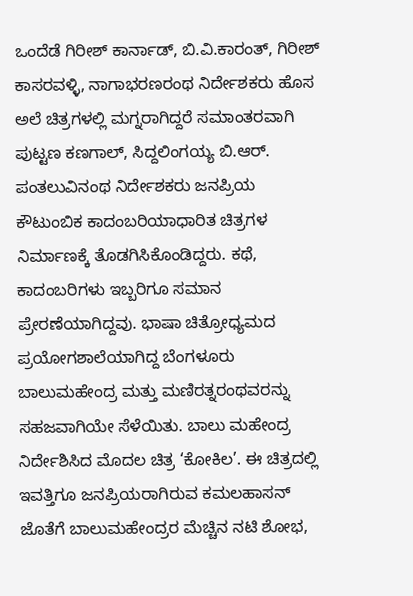ಒಂದೆಡೆ ಗಿರೀಶ್ ಕಾರ್ನಾಡ್, ಬಿ.ವಿ.ಕಾರಂತ್, ಗಿರೀಶ್ ಕಾಸರವಳ್ಳಿ, ನಾಗಾಭರಣರಂಥ ನಿರ್ದೇಶಕರು ಹೊಸ ಅಲೆ ಚಿತ್ರಗಳಲ್ಲಿ ಮಗ್ನರಾಗಿದ್ದರೆ ಸಮಾಂತರವಾಗಿ ಪುಟ್ಟಣ ಕಣಗಾಲ್, ಸಿದ್ದಲಿಂಗಯ್ಯ ಬಿ.ಆರ್. ಪಂತಲುವಿನಂಥ ನಿರ್ದೇಶಕರು ಜನಪ್ರಿಯ ಕೌಟುಂಬಿಕ ಕಾದಂಬರಿಯಾಧಾರಿತ ಚಿತ್ರಗಳ ನಿರ್ಮಾಣಕ್ಕೆ ತೊಡಗಿಸಿಕೊಂಡಿದ್ದರು. ಕಥೆ, ಕಾದಂಬರಿಗಳು ಇಬ್ಬರಿಗೂ ಸಮಾನ ಪ್ರೇರಣೆಯಾಗಿದ್ದವು. ಭಾಷಾ ಚಿತ್ರೋಧ್ಯಮದ ಪ್ರಯೋಗಶಾಲೆಯಾಗಿದ್ದ ಬೆಂಗಳೂರು ಬಾಲುಮಹೇಂದ್ರ ಮತ್ತು ಮಣಿರತ್ನರಂಥವರನ್ನು ಸಹಜವಾಗಿಯೇ ಸೆಳೆಯಿತು. ಬಾಲು ಮಹೇಂದ್ರ ನಿರ್ದೇಶಿಸಿದ ಮೊದಲ ಚಿತ್ರ ‘ಕೋಕಿಲ’. ಈ ಚಿತ್ರದಲ್ಲಿ ಇವತ್ತಿಗೂ ಜನಪ್ರಿಯರಾಗಿರುವ ಕಮಲಹಾಸನ್ ಜೊತೆಗೆ ಬಾಲುಮಹೇಂದ್ರರ ಮೆಚ್ಚಿನ ನಟಿ ಶೋಭ,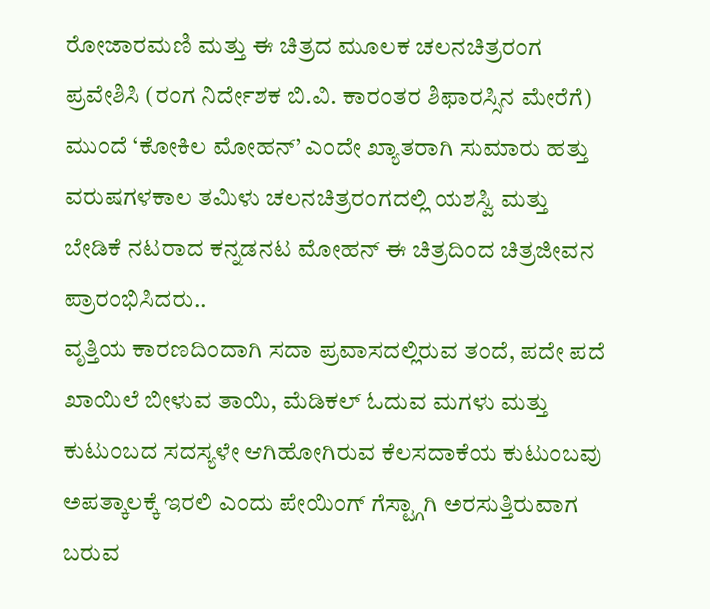ರೋಜಾರಮಣಿ ಮತ್ತು ಈ ಚಿತ್ರದ ಮೂಲಕ ಚಲನಚಿತ್ರರಂಗ ಪ್ರವೇಶಿಸಿ (ರಂಗ ನಿರ್ದೇಶಕ ಬಿ.ವಿ. ಕಾರಂತರ ಶಿಫಾರಸ್ಸಿನ ಮೇರೆಗೆ) ಮುಂದೆ ‘ಕೋಕಿಲ ಮೋಹನ್’ ಎಂದೇ ಖ್ಯಾತರಾಗಿ ಸುಮಾರು ಹತ್ತು ವರುಷಗಳಕಾಲ ತಮಿಳು ಚಲನಚಿತ್ರರಂಗದಲ್ಲಿ ಯಶಸ್ವಿ ಮತ್ತು ಬೇಡಿಕೆ ನಟರಾದ ಕನ್ನಡನಟ ಮೋಹನ್ ಈ ಚಿತ್ರದಿಂದ ಚಿತ್ರಜೀವನ ಪ್ರಾರಂಭಿಸಿದರು..
ವೃತ್ತಿಯ ಕಾರಣದಿಂದಾಗಿ ಸದಾ ಪ್ರವಾಸದಲ್ಲಿರುವ ತಂದೆ, ಪದೇ ಪದೆ ಖಾಯಿಲೆ ಬೀಳುವ ತಾಯಿ, ಮೆಡಿಕಲ್ ಓದುವ ಮಗಳು ಮತ್ತು ಕುಟುಂಬದ ಸದಸ್ಯಳೇ ಆಗಿಹೋಗಿರುವ ಕೆಲಸದಾಕೆಯ ಕುಟುಂಬವು ಅಪತ್ಕಾಲಕ್ಕೆ ಇರಲಿ ಎಂದು ಪೇಯಿಂಗ್ ಗೆಸ್ಟ್ಗಾಗಿ ಅರಸುತ್ತಿರುವಾಗ ಬರುವ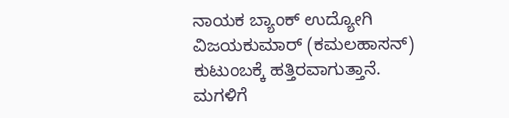ನಾಯಕ ಬ್ಯಾಂಕ್ ಉದ್ಯೋಗಿ ವಿಜಯಕುಮಾರ್ (ಕಮಲಹಾಸನ್) ಕುಟುಂಬಕ್ಕೆ ಹತ್ತಿರವಾಗುತ್ತಾನೆ. ಮಗಳಿಗೆ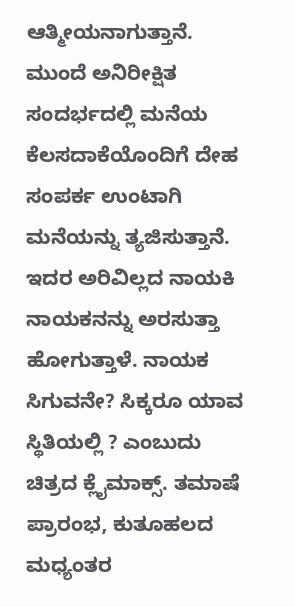ಆತ್ಮೀಯನಾಗುತ್ತಾನೆ. ಮುಂದೆ ಅನಿರೀಕ್ಷಿತ ಸಂದರ್ಭದಲ್ಲಿ ಮನೆಯ ಕೆಲಸದಾಕೆಯೊಂದಿಗೆ ದೇಹ ಸಂಪರ್ಕ ಉಂಟಾಗಿ ಮನೆಯನ್ನು ತ್ಯಜಿಸುತ್ತಾನೆ. ಇದರ ಅರಿವಿಲ್ಲದ ನಾಯಕಿ ನಾಯಕನನ್ನು ಅರಸುತ್ತಾ ಹೋಗುತ್ತಾಳೆ. ನಾಯಕ ಸಿಗುವನೇ? ಸಿಕ್ಕರೂ ಯಾವ ಸ್ಥಿತಿಯಲ್ಲಿ ? ಎಂಬುದು ಚಿತ್ರದ ಕ್ಲೈಮಾಕ್ಸ್. ತಮಾಷೆ ಪ್ರಾರಂಭ, ಕುತೂಹಲದ ಮಧ್ಯಂತರ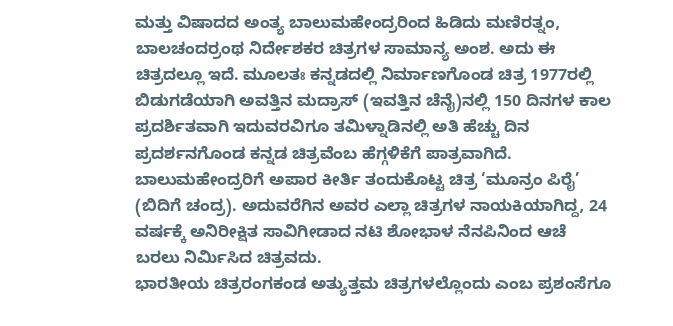ಮತ್ತು ವಿಷಾದದ ಅಂತ್ಯ ಬಾಲುಮಹೇಂದ್ರರಿಂದ ಹಿಡಿದು ಮಣಿರತ್ನಂ, ಬಾಲಚಂದರ್ರಂಥ ನಿರ್ದೇಶಕರ ಚಿತ್ರಗಳ ಸಾಮಾನ್ಯ ಅಂಶ. ಅದು ಈ ಚಿತ್ರದಲ್ಲೂ ಇದೆ. ಮೂಲತಃ ಕನ್ನಡದಲ್ಲಿ ನಿರ್ಮಾಣಗೊಂಡ ಚಿತ್ರ 1977ರಲ್ಲಿ ಬಿಡುಗಡೆಯಾಗಿ ಅವತ್ತಿನ ಮದ್ರಾಸ್ (ಇವತ್ತಿನ ಚೆನೈ)ನಲ್ಲಿ 150 ದಿನಗಳ ಕಾಲ ಪ್ರದರ್ಶಿತವಾಗಿ ಇದುವರವಿಗೂ ತಮಿಳ್ನಾಡಿನಲ್ಲಿ ಅತಿ ಹೆಚ್ಚು ದಿನ ಪ್ರದರ್ಶನಗೊಂಡ ಕನ್ನಡ ಚಿತ್ರವೆಂಬ ಹೆಗ್ಗಳಿಕೆಗೆ ಪಾತ್ರವಾಗಿದೆ. ಬಾಲುಮಹೇಂದ್ರರಿಗೆ ಅಪಾರ ಕೀರ್ತಿ ತಂದುಕೊಟ್ಟ ಚಿತ್ರ ‘ಮೂನ್ರಂ ಪಿರೈ’ (ಬಿದಿಗೆ ಚಂದ್ರ). ಅದುವರೆಗಿನ ಅವರ ಎಲ್ಲಾ ಚಿತ್ರಗಳ ನಾಯಕಿಯಾಗಿದ್ದ, 24 ವರ್ಷಕ್ಕೆ ಅನಿರೀಕ್ಷಿತ ಸಾವಿಗೀಡಾದ ನಟಿ ಶೋಭಾಳ ನೆನಪಿನಿಂದ ಆಚೆ ಬರಲು ನಿರ್ಮಿಸಿದ ಚಿತ್ರವದು.
ಭಾರತೀಯ ಚಿತ್ರರಂಗಕಂಡ ಅತ್ಯುತ್ತಮ ಚಿತ್ರಗಳಲ್ಲೊಂದು ಎಂಬ ಪ್ರಶಂಸೆಗೂ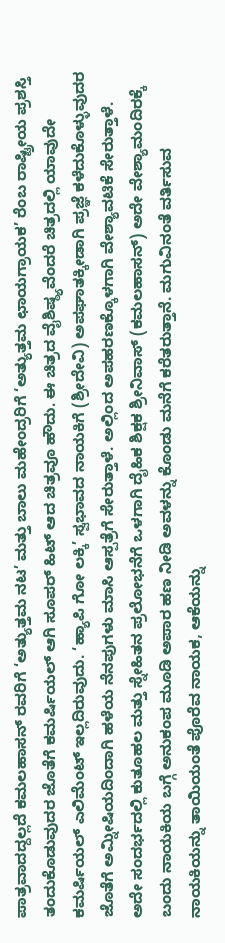ಪಾತ್ರವಾದದ್ದಲ್ಲದೆ ಕಮಲಹಾಸನ್ ರವರಿಗೆ ‘ಅತ್ಯುತ್ತಮ ನಟ’ ಮತ್ತು ಬಾಲು ಮಹೇಂದ್ರರಿಗೆ ‘ಅತ್ಯುತ್ತಮ ಛಾಯಗ್ರಾಯಕ’ ರೆಂಬ ರಾಷ್ಟ್ರೀಯ ಪ್ರಶಸ್ತಿ ತಂದುಕೊಡುವುದರ ಜೊತೆಗೆ ಕಮರ್ಷಿಯಲ್ ಆಗಿ ಸೂಪರ್ ಹಿಟ್ ಆದ ಚಿತ್ರವೂ ಹೌದು. ಈ ಚಿತ್ರದ ವೈಶಿಷ್ಠ್ಯವೆಂದರೆ ಚಿತ್ರದಲ್ಲಿ ಯಾವುದೇ ಕಮರ್ಷಿಯಲ್ ಎಲಿಮೆಂಟ್ ಇಲ್ಲದಿರುವುದು. ‘ಹ್ಯಾಪಿ ಗೋ ಲಕ್ಕಿ’ ಸ್ವಭಾವದ ನಾಯಕಿಗೆ (ಶ್ರೀದೇವಿ) ಅಪಘಾತಕ್ಕೀಡಾಗಿ ಪ್ರಜ್ಞೆ ಕಳೆದುಕೊಳ್ಳುವುದರ ಜೊತೆಗೆ ಅಮ್ನೀಷಿಯದಿಂದಾಗಿ ಹಳೆಯ ನೆನಪುಗಳು ಮಾಸಿ ಆಸ್ಪತ್ರೆಗೆ ಸೇರುತ್ತಾಳೆ. ಅಲ್ಲಿಂದ ಅಪಹರಣಕ್ಕೊಳಗಾಗಿ ವೇಶ್ಯಾವಟಿಕೆ ಸೇರುತ್ತಾಳೆ. ಅದೇ ಸಂದರ್ಭದಲ್ಲಿ ಕುತೂಹಲ ಮತ್ತು ಸ್ನೇಹಿತನ ಪ್ರಲೋಭನೆಗೆ ಒಳಗಾಗಿ ದೈಹಿಕ ಶಿಕ್ಷಕ ಶ್ರೀನಿವಾಸ್ (ಕಮಲಹಾಸನ್) ಅದೇ ವೇಶ್ಯಾಮಂದಿರಕ್ಕೆ ಬಂದು ನಾಯಕಿಯ ಬಗ್ಗೆ ಅನುಕಂಪ ಮೂಡಿ ಅಪಾರ ಹಣ ನೀಡಿ ಅವಳನ್ನು ಕೊಂಡು ಮನೆಗೆ ಕರೆತರುತ್ತಾನೆ. ಮಗುವಿನಂತೆ ವರ್ತಿಸುವ ನಾಯಕಿಯನ್ನು ತಾಯಿಯಂತೆ ಪೊರೆವ ನಾಯಕ, ಆಕೆಯನ್ನು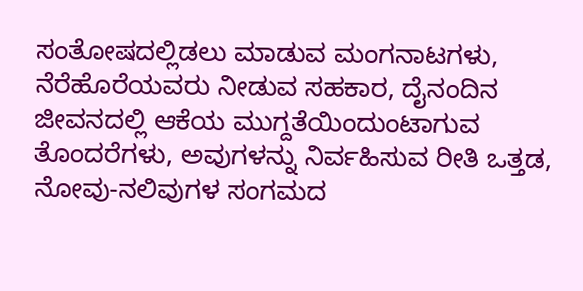ಸಂತೋಷದಲ್ಲಿಡಲು ಮಾಡುವ ಮಂಗನಾಟಗಳು, ನೆರೆಹೊರೆಯವರು ನೀಡುವ ಸಹಕಾರ, ದೈನಂದಿನ ಜೀವನದಲ್ಲಿ ಆಕೆಯ ಮುಗ್ದತೆಯಿಂದುಂಟಾಗುವ ತೊಂದರೆಗಳು, ಅವುಗಳನ್ನು ನಿರ್ವಹಿಸುವ ರೀತಿ ಒತ್ತಡ, ನೋವು-ನಲಿವುಗಳ ಸಂಗಮದ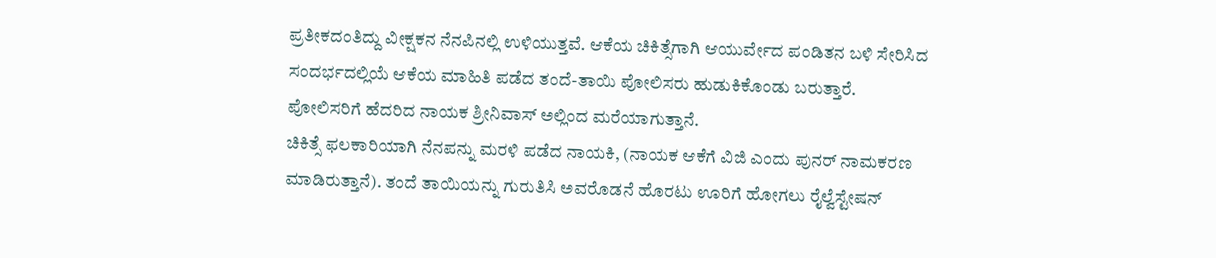ಪ್ರತೀಕದಂತಿದ್ದು ವೀಕ್ಷಕನ ನೆನಪಿನಲ್ಲಿ ಉಳಿಯುತ್ತವೆ. ಆಕೆಯ ಚಿಕಿತ್ಸೆಗಾಗಿ ಆಯುರ್ವೇದ ಪಂಡಿತನ ಬಳಿ ಸೇರಿಸಿದ ಸಂದರ್ಭದಲ್ಲಿಯೆ ಆಕೆಯ ಮಾಹಿತಿ ಪಡೆದ ತಂದೆ-ತಾಯಿ ಪೋಲಿಸರು ಹುಡುಕಿಕೊಂಡು ಬರುತ್ತಾರೆ. ಪೋಲಿಸರಿಗೆ ಹೆದರಿದ ನಾಯಕ ಶ್ರೀನಿವಾಸ್ ಅಲ್ಲಿಂದ ಮರೆಯಾಗುತ್ತಾನೆ.
ಚಿಕಿತ್ಸೆ ಫಲಕಾರಿಯಾಗಿ ನೆನಪನ್ನು ಮರಳಿ ಪಡೆದ ನಾಯಕಿ, (ನಾಯಕ ಆಕೆಗೆ ವಿಜಿ ಎಂದು ಪುನರ್ ನಾಮಕರಣ ಮಾಡಿರುತ್ತಾನೆ). ತಂದೆ ತಾಯಿಯನ್ನು ಗುರುತಿಸಿ ಅವರೊಡನೆ ಹೊರಟು ಊರಿಗೆ ಹೋಗಲು ರೈಲ್ವೆಸ್ಟೇಷನ್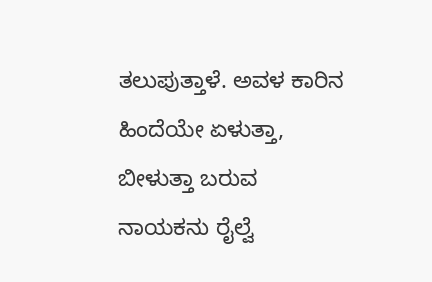ತಲುಪುತ್ತಾಳೆ. ಅವಳ ಕಾರಿನ ಹಿಂದೆಯೇ ಏಳುತ್ತಾ, ಬೀಳುತ್ತಾ ಬರುವ ನಾಯಕನು ರೈಲ್ವೆ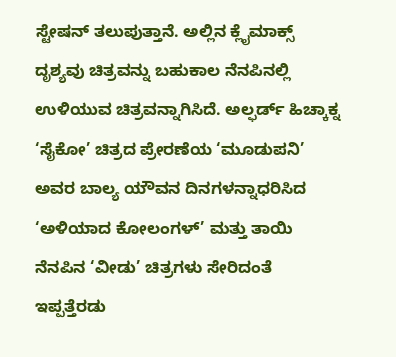ಸ್ಟೇಷನ್ ತಲುಪುತ್ತಾನೆ. ಅಲ್ಲಿನ ಕ್ಲೈಮಾಕ್ಸ್ ದೃಶ್ಯವು ಚಿತ್ರವನ್ನು ಬಹುಕಾಲ ನೆನಪಿನಲ್ಲಿ ಉಳಿಯುವ ಚಿತ್ರವನ್ನಾಗಿಸಿದೆ. ಅಲ್ಫರ್ಡ್ ಹಿಚ್ಕಾಕ್ನ ‘ಸೈಕೋ’ ಚಿತ್ರದ ಪ್ರೇರಣೆಯ ‘ಮೂಡುಪನಿ’ ಅವರ ಬಾಲ್ಯ ಯೌವನ ದಿನಗಳನ್ನಾಧರಿಸಿದ ‘ಅಳಿಯಾದ ಕೋಲಂಗಳ್’ ಮತ್ತು ತಾಯಿ ನೆನಪಿನ ‘ವೀಡು’ ಚಿತ್ರಗಳು ಸೇರಿದಂತೆ ಇಪ್ಪತ್ತೆರಡು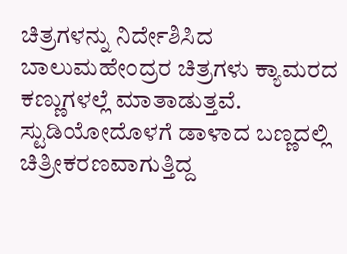ಚಿತ್ರಗಳನ್ನು ನಿರ್ದೇಶಿಸಿದ ಬಾಲುಮಹೇಂದ್ರರ ಚಿತ್ರಗಳು ಕ್ಯಾಮರದ ಕಣ್ಣುಗಳಲ್ಲೆ ಮಾತಾಡುತ್ತವೆ. ಸ್ಟುಡಿಯೋದೊಳಗೆ ಡಾಳಾದ ಬಣ್ಣದಲ್ಲಿ ಚಿತ್ರೀಕರಣವಾಗುತ್ತಿದ್ದ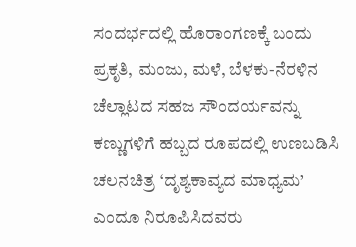ಸಂದರ್ಭದಲ್ಲಿ ಹೊರಾಂಗಣಕ್ಕೆ ಬಂದು ಪ್ರಕೃತಿ, ಮಂಜು, ಮಳೆ, ಬೆಳಕು-ನೆರಳಿನ ಚೆಲ್ಲಾಟದ ಸಹಜ ಸೌಂದರ್ಯವನ್ನು ಕಣ್ಣುಗಳಿಗೆ ಹಬ್ಬದ ರೂಪದಲ್ಲಿ ಉಣಬಡಿಸಿ ಚಲನಚಿತ್ರ ‘ದೃಶ್ಯಕಾವ್ಯದ ಮಾಧ್ಯಮ’ ಎಂದೂ ನಿರೂಪಿಸಿದವರು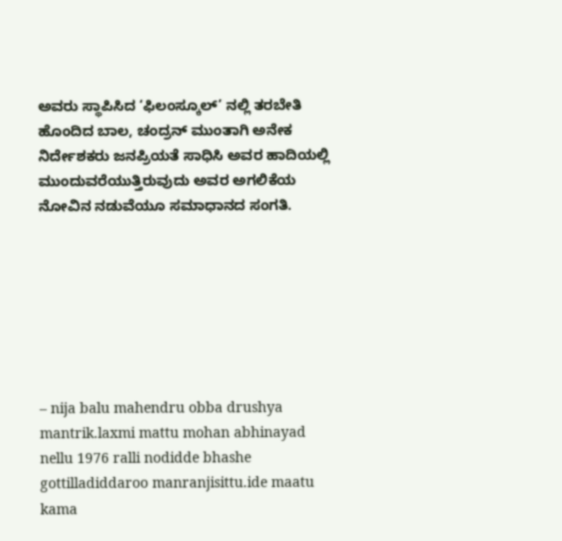ಅವರು ಸ್ಥಾಪಿಸಿದ ‘ಫಿಲಂಸ್ಕೂಲ್’ ನಲ್ಲಿ ತರಬೇತಿ ಹೊಂದಿದ ಬಾಲ, ಚಂದ್ರನ್ ಮುಂತಾಗಿ ಅನೇಕ ನಿರ್ದೇಶಕರು ಜನಪ್ರಿಯತೆ ಸಾಧಿಸಿ ಅವರ ಹಾದಿಯಲ್ಲಿ ಮುಂದುವರೆಯುತ್ತಿರುವುದು ಅವರ ಅಗಲಿಕೆಯ ನೋವಿನ ನಡುವೆಯೂ ಸಮಾಧಾನದ ಸಂಗತಿ.







– nija balu mahendru obba drushya mantrik.laxmi mattu mohan abhinayad nellu 1976 ralli nodidde bhashe gottilladiddaroo manranjisittu.ide maatu kama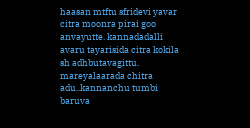haasan mtftu sfridevi yavar citra moonra pirai goo anvayutte. kannadadalli avaru tayarisida citra kokila sh adhbutavagittu.
mareyalaarada chitra adu..kannanchu tumbi baruva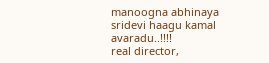manoogna abhinaya sridevi haagu kamal avaradu..!!!!
real director,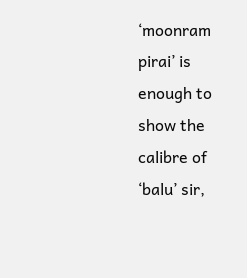‘moonram pirai’ is enough to show the calibre of ‘balu’ sir,